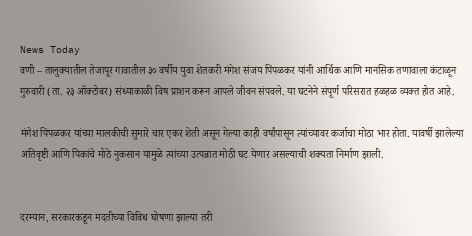News Today
वणी – तालुक्यातील तेजापूर गावातील ३० वर्षीय युवा शेतकरी मंगेश संजय पिंपळकर यांनी आर्थिक आणि मानसिक तणावाला कंटाळून गुरुवारी (ता. २३ ऑक्टोबर) संध्याकाळी विष प्राशन करून आपले जीवन संपवले. या घटनेने संपूर्ण परिसरात हळहळ व्यक्त होत आहे.

मंगेश पिंपळकर यांच्या मालकीची सुमारे चार एकर शेती असून गेल्या काही वर्षांपासून त्यांच्यावर कर्जाचा मोठा भार होता. यावर्षी झालेल्या अतिवृष्टी आणि पिकांचे मोठे नुकसान यामुळे त्यांच्या उत्पन्नात मोठी घट येणार असल्याची शक्यता निर्माण झाली.


दरम्यान, सरकारकडून मदतीच्या विविध घोषणा झाल्या तरी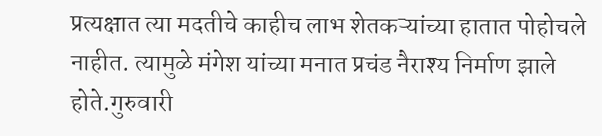प्रत्यक्षात त्या मदतीचे काहीच लाभ शेतकऱ्यांच्या हातात पोहोचले नाहीत. त्यामुळे मंगेश यांच्या मनात प्रचंड नैराश्य निर्माण झाले होते.गुरुवारी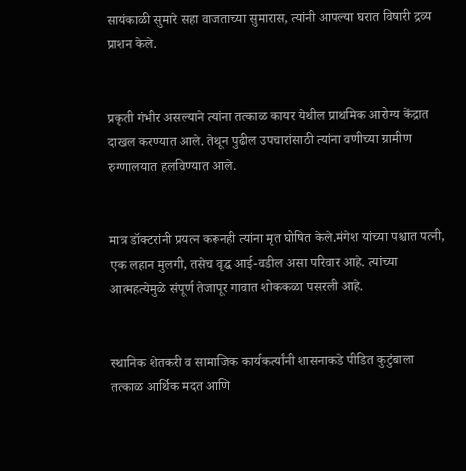सायंकाळी सुमारे सहा वाजताच्या सुमारास, त्यांनी आपल्या घरात विषारी द्रव्य प्राशन केले.


प्रकृती गंभीर असल्याने त्यांना तत्काळ कायर येथील प्राथमिक आरोग्य केंद्रात दाखल करण्यात आले. तेथून पुढील उपचारांसाठी त्यांना वणीच्या ग्रामीण रुग्णालयात हलविण्यात आले.


मात्र डॉक्टरांनी प्रयत्न करूनही त्यांना मृत घोषित केले.मंगेश यांच्या पश्चात पत्नी, एक लहान मुलगी, तसेच वृद्ध आई-वडील असा परिवार आहे. त्यांच्या आत्महत्येमुळे संपूर्ण तेजापूर गावात शोककळा पसरली आहे.


स्थानिक शेतकरी व सामाजिक कार्यकर्त्यांनी शासनाकडे पीडित कुटुंबाला तत्काळ आर्थिक मदत आणि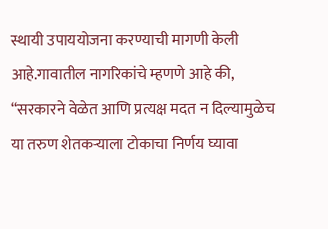स्थायी उपाययोजना करण्याची मागणी केली आहे.गावातील नागरिकांचे म्हणणे आहे की, “सरकारने वेळेत आणि प्रत्यक्ष मदत न दिल्यामुळेच या तरुण शेतकऱ्याला टोकाचा निर्णय घ्यावा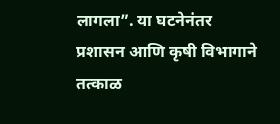लागला”. या घटनेनंतर प्रशासन आणि कृषी विभागाने तत्काळ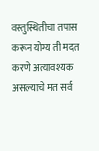वस्तुस्थितीचा तपास करून योग्य ती मदत करणे अत्यावश्यक असल्याचे मत सर्व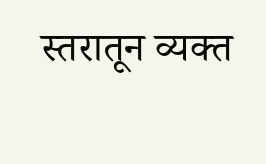स्तरातून व्यक्त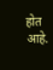होत आहे.